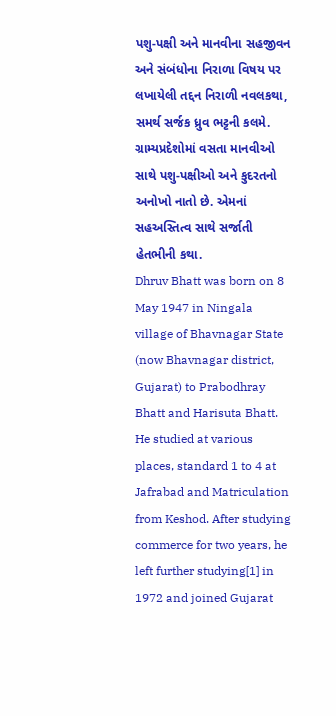પશુ-પક્ષી અને માનવીના સહજીવન અને સંબંધોના નિરાળા વિષય પર લખાયેલી તદ્દન નિરાળી નવલકથા, સમર્થ સર્જક ધ્રુવ ભટ્ટની કલમે. ગ્રામ્યપ્રદેશોમાં વસતા માનવીઓ સાથે પશુ-પક્ષીઓ અને કુદરતનો અનોખો નાતો છે. એમનાં સહઅસ્તિત્વ સાથે સર્જાતી હેતભીની કથા.
Dhruv Bhatt was born on 8 May 1947 in Ningala village of Bhavnagar State (now Bhavnagar district, Gujarat) to Prabodhray Bhatt and Harisuta Bhatt. He studied at various places, standard 1 to 4 at Jafrabad and Matriculation from Keshod. After studying commerce for two years, he left further studying[1] in 1972 and joined Gujarat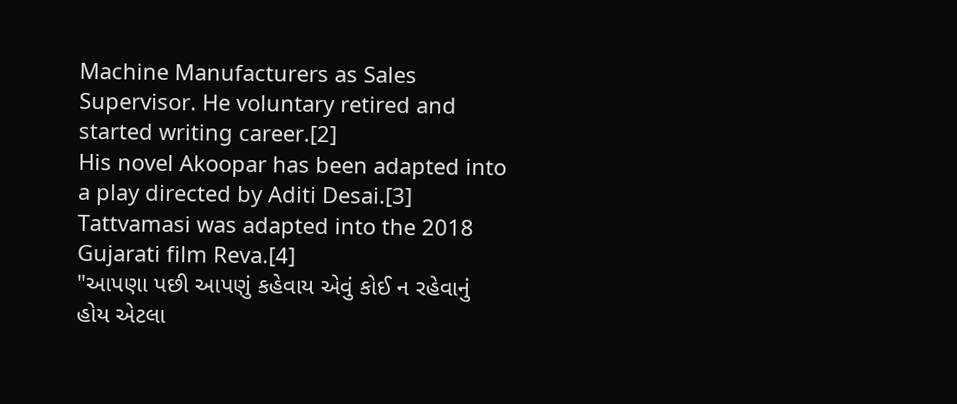Machine Manufacturers as Sales Supervisor. He voluntary retired and started writing career.[2]
His novel Akoopar has been adapted into a play directed by Aditi Desai.[3] Tattvamasi was adapted into the 2018 Gujarati film Reva.[4]
"આપણા પછી આપણું કહેવાય એવું કોઈ ન રહેવાનું હોય એટલા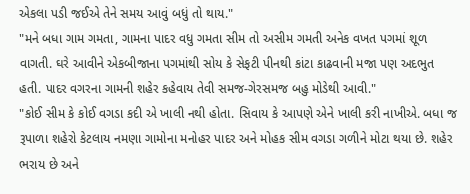એકલા પડી જઈએ તેને સમય આવું બધું તો થાય."
"મને બધા ગામ ગમતા, ગામના પાદર વધુ ગમતા સીમ તો અસીમ ગમતી અનેક વખત પગમાં શૂળ વાગતી. ઘરે આવીને એકબીજાના પગમાંથી સોય કે સેફટી પીનથી કાંટા કાઢવાની મજા પણ અદભુત હતી. પાદર વગરના ગામની શહેર કહેવાય તેવી સમજ-ગેરસમજ બહુ મોડેથી આવી."
"કોઈ સીમ કે કોઈ વગડા કદી એ ખાલી નથી હોતા. સિવાય કે આપણે એને ખાલી કરી નાખીએ. બધા જ રૂપાળા શહેરો કેટલાય નમણા ગામોના મનોહર પાદર અને મોહક સીમ વગડા ગળીને મોટા થયા છે. શહેર ભરાય છે અને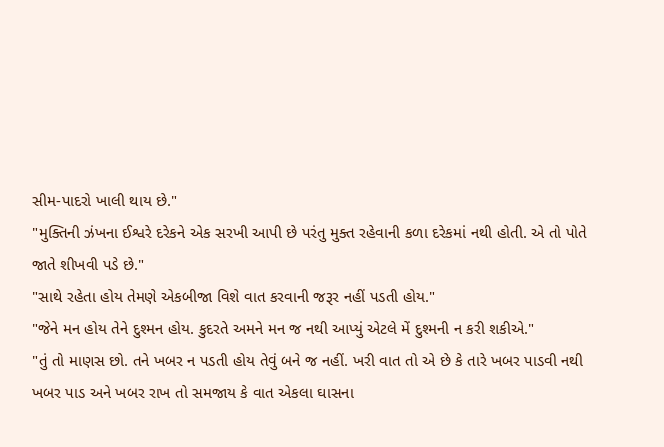સીમ-પાદરો ખાલી થાય છે."
"મુક્તિની ઝંખના ઈશ્વરે દરેકને એક સરખી આપી છે પરંતુ મુક્ત રહેવાની કળા દરેકમાં નથી હોતી. એ તો પોતે જાતે શીખવી પડે છે."
"સાથે રહેતા હોય તેમણે એકબીજા વિશે વાત કરવાની જરૂર નહીં પડતી હોય."
"જેને મન હોય તેને દુશ્મન હોય. કુદરતે અમને મન જ નથી આપ્યું એટલે મેં દુશ્મની ન કરી શકીએ."
"તું તો માણસ છો. તને ખબર ન પડતી હોય તેવું બને જ નહીં. ખરી વાત તો એ છે કે તારે ખબર પાડવી નથી ખબર પાડ અને ખબર રાખ તો સમજાય કે વાત એકલા ઘાસના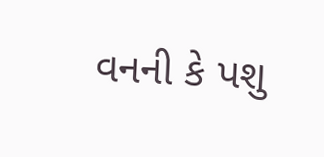વનની કે પશુ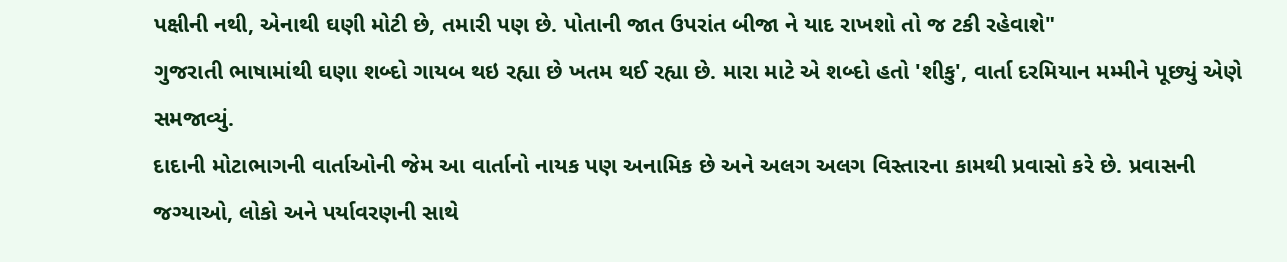પક્ષીની નથી, એનાથી ઘણી મોટી છે, તમારી પણ છે. પોતાની જાત ઉપરાંત બીજા ને યાદ રાખશો તો જ ટકી રહેવાશે"
ગુજરાતી ભાષામાંથી ઘણા શબ્દો ગાયબ થઇ રહ્યા છે ખતમ થઈ રહ્યા છે. મારા માટે એ શબ્દો હતો 'શીકુ', વાર્તા દરમિયાન મમ્મીને પૂછ્યું એણે સમજાવ્યું.
દાદાની મોટાભાગની વાર્તાઓની જેમ આ વાર્તાનો નાયક પણ અનામિક છે અને અલગ અલગ વિસ્તારના કામથી પ્રવાસો કરે છે. પ્રવાસની જગ્યાઓ, લોકો અને પર્યાવરણની સાથે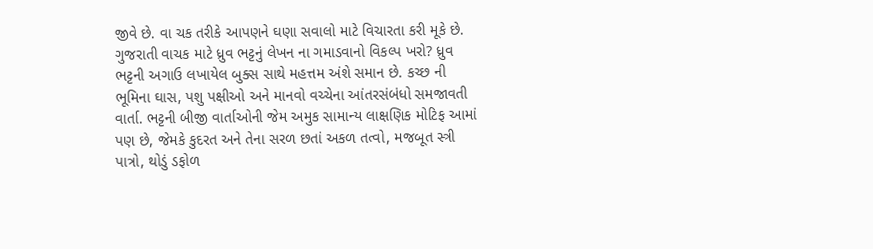જીવે છે. વા ચક તરીકે આપણને ઘણા સવાલો માટે વિચારતા કરી મૂકે છે.
ગુજરાતી વાચક માટે ધ્રુવ ભટ્ટનું લેખન ના ગમાડવાનો વિકલ્પ ખરો? ધ્રુવ ભટ્ટની અગાઉ લખાયેલ બુક્સ સાથે મહત્તમ અંશે સમાન છે. કચ્છ ની ભૂમિના ઘાસ, પશુ પક્ષીઓ અને માનવો વચ્ચેના આંતરસંબંધો સમજાવતી વાર્તા. ભટ્ટની બીજી વાર્તાઓની જેમ અમુક સામાન્ય લાક્ષણિક મોટિફ આમાં પણ છે, જેમકે કુદરત અને તેના સરળ છતાં અકળ તત્વો, મજબૂત સ્ત્રી પાત્રો, થોડું ડફોળ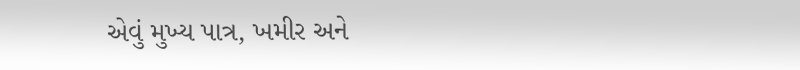એવું મુખ્ય પાત્ર, ખમીર અને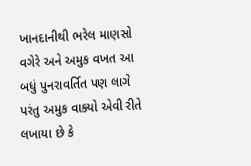ખાનદાનીથી ભરેલ માણસો વગેરે અને અમુક વખત આ બધું પુનરાવર્તિત પણ લાગે પરંતુ અમુક વાક્યો એવી રીતે લખાયા છે કે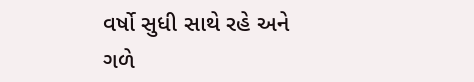વર્ષો સુધી સાથે રહે અને ગળે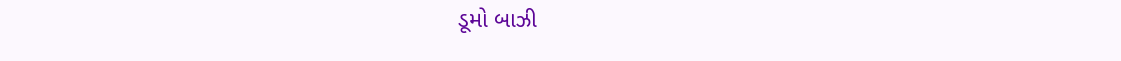ડૂમો બાઝી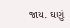જાય. ઘણું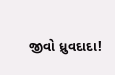જીવો ધ્રુવદાદા!